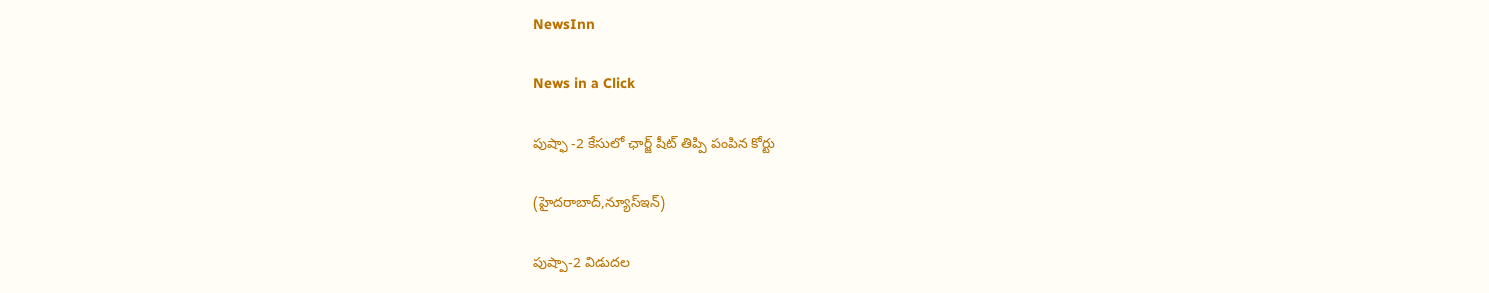NewsInn

News in a Click

పుష్ఫా -2 కేసులో ఛార్జ్ షీట్ తిప్పి పంపిన కోర్టు

(హైద‌రాబాద్,న్యూస్ఇన్‌)

పుష్పా-2 విడుద‌ల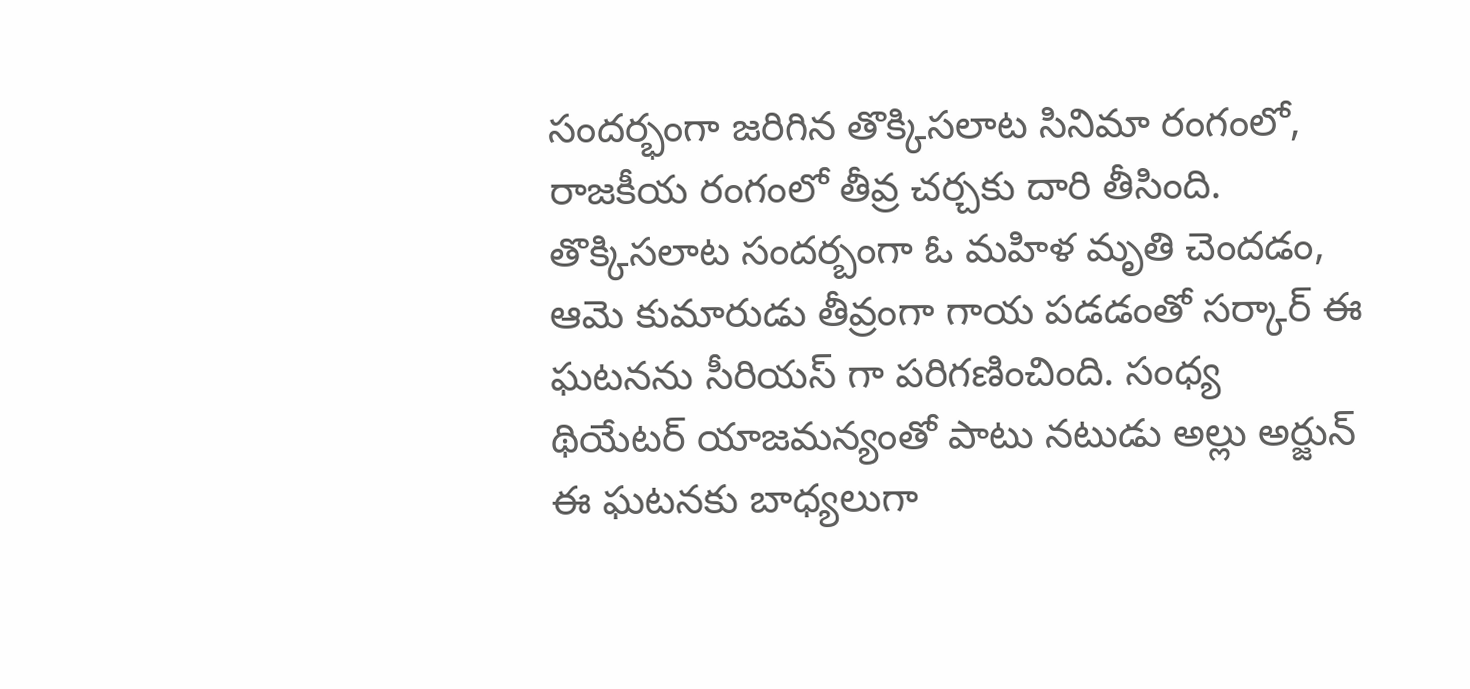సంద‌ర్భంగా జ‌రిగిన తొక్కిస‌లాట సినిమా రంగంలో, రాజ‌కీయ రంగంలో తీవ్ర చ‌ర్చ‌కు దారి తీసింది. తొక్కిస‌లాట సంద‌ర్బంగా ఓ మ‌హిళ మృతి చెంద‌డం, ఆమె కుమారుడు తీవ్రంగా గాయ ప‌డ‌డంతో స‌ర్కార్ ఈ ఘ‌ట‌న‌ను సీరియ‌స్ గా ప‌రిగ‌ణించింది. సంధ్య థియేట‌ర్ యాజ‌మ‌న్యంతో పాటు న‌టుడు అల్లు అర్జున్ ఈ ఘ‌ట‌న‌కు బాధ్య‌లుగా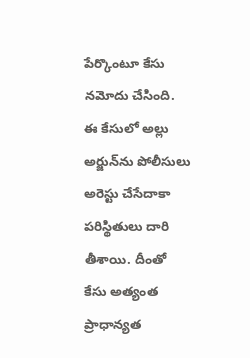పేర్కొంటూ కేసు న‌మోదు చేసింది. ఈ కేసులో అల్లు అర్జున్‌ను పోలీసులు అరెస్టు చేసేదాకా ప‌రిస్థితులు దారి తీశాయి. దీంతో కేసు అత్యంత ప్రాధాన్య‌త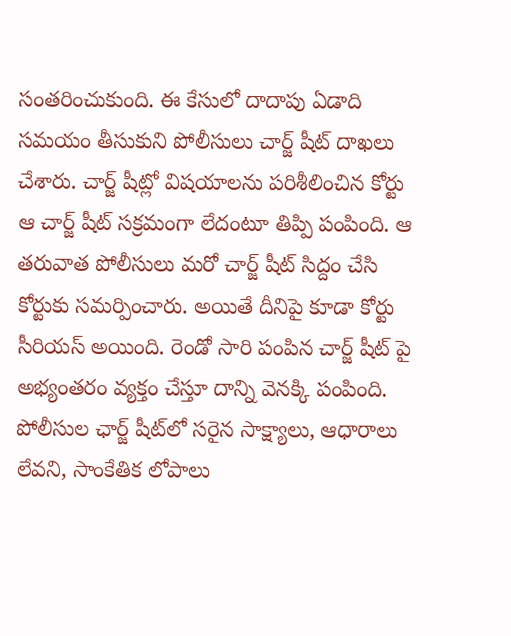సంత‌రించుకుంది. ఈ కేసులో దాదాపు ఏడాది స‌మ‌యం తీసుకుని పోలీసులు చార్జ్ షీట్ దాఖ‌లు చేశారు. చార్జ్ షీట్లో విష‌యాల‌ను పరిశీలించిన కోర్టు ఆ చార్జ్ షీట్ స‌క్ర‌మంగా లేదంటూ తిప్పి పంపింది. ఆ త‌రువాత పోలీసులు మ‌రో చార్జ్ షీట్ సిద్దం చేసి కోర్టుకు స‌మ‌ర్పించారు. అయితే దీనిపై కూడా కోర్టు సీరియ‌స్ అయింది. రెండో సారి పంపిన చార్జ్ షీట్ పై అభ్యంత‌రం వ్య‌క్తం చేస్తూ దాన్ని వెన‌క్కి పంపింది. పోలీసుల ఛార్జ్ షీట్‌లో సరైన సాక్ష్యాలు, ఆధారాలు లేవని, సాంకేతిక లోపాలు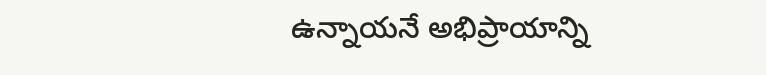ఉన్నాయనే అభిప్రాయాన్ని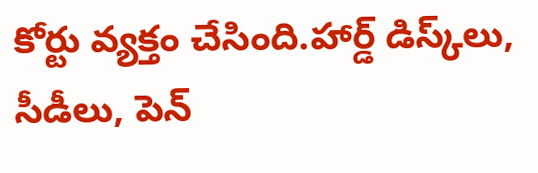కోర్టు వ్య‌క్తం చేసింది.హార్డ్‌ డిస్క్‌లు, సీడీలు, పెన్‌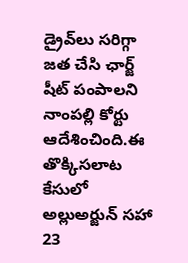డ్రైవ్‌లు సరిగ్గా జత చేసి ఛార్జ్ షీట్‌ పంపాలని నాంపల్లి కోర్టు ఆదేశించింది.ఈ తొక్కిసలాట కేసులో అల్లుఅర్జున్‌ సహా 23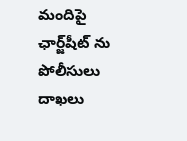మందిపై ఛార్జ్‌షీట్ ను పోలీసులు దాఖ‌లు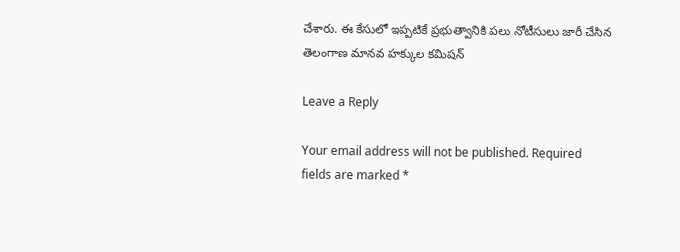చేశారు. ఈ కేసులో ఇప్పటికే ప్రభుత్వానికి పలు నోటీసులు జారీ చేసిన తెలంగాణ మానవ హక్కుల కమిషన్

Leave a Reply

Your email address will not be published. Required fields are marked *